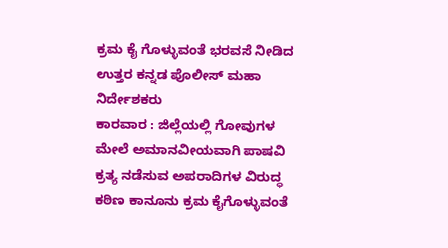ಕ್ರಮ ಕೈ ಗೊಳ್ಳುವಂತೆ ಭರವಸೆ ನೀಡಿದ ಉತ್ತರ ಕನ್ನಡ ಪೊಲೀಸ್ ಮಹಾ ನಿರ್ದೇಶಕರು
ಕಾರವಾರ : ಜಿಲ್ಲೆಯಲ್ಲಿ ಗೋವುಗಳ ಮೇಲೆ ಅಮಾನವೀಯವಾಗಿ ಪಾಷವಿ ಕ್ರತ್ಯ ನಡೆಸುವ ಅಪರಾದಿಗಳ ವಿರುದ್ಧ ಕಠಿಣ ಕಾನೂನು ಕ್ರಮ ಕೈಗೊಳ್ಳುವಂತೆ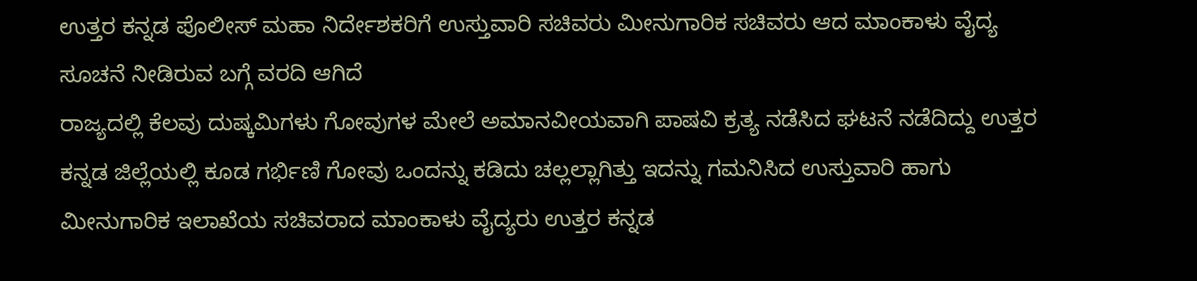ಉತ್ತರ ಕನ್ನಡ ಪೊಲೀಸ್ ಮಹಾ ನಿರ್ದೇಶಕರಿಗೆ ಉಸ್ತುವಾರಿ ಸಚಿವರು ಮೀನುಗಾರಿಕ ಸಚಿವರು ಆದ ಮಾಂಕಾಳು ವೈದ್ಯ ಸೂಚನೆ ನೀಡಿರುವ ಬಗ್ಗೆ ವರದಿ ಆಗಿದೆ
ರಾಜ್ಯದಲ್ಲಿ ಕೆಲವು ದುಷ್ಕಮಿಗಳು ಗೋವುಗಳ ಮೇಲೆ ಅಮಾನವೀಯವಾಗಿ ಪಾಷವಿ ಕ್ರತ್ಯ ನಡೆಸಿದ ಘಟನೆ ನಡೆದಿದ್ದು ಉತ್ತರ ಕನ್ನಡ ಜಿಲ್ಲೆಯಲ್ಲಿ ಕೂಡ ಗರ್ಭಿಣಿ ಗೋವು ಒಂದನ್ನು ಕಡಿದು ಚಲ್ಲಲ್ಲಾಗಿತ್ತು ಇದನ್ನು ಗಮನಿಸಿದ ಉಸ್ತುವಾರಿ ಹಾಗು ಮೀನುಗಾರಿಕ ಇಲಾಖೆಯ ಸಚಿವರಾದ ಮಾಂಕಾಳು ವೈದ್ಯರು ಉತ್ತರ ಕನ್ನಡ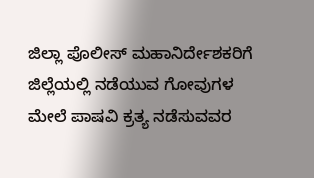ಜಿಲ್ಲಾ ಪೊಲೀಸ್ ಮಹಾನಿರ್ದೇಶಕರಿಗೆ ಜಿಲ್ಲೆಯಲ್ಲಿ ನಡೆಯುವ ಗೋವುಗಳ ಮೇಲೆ ಪಾಷವಿ ಕ್ರತ್ಯ ನಡೆಸುವವರ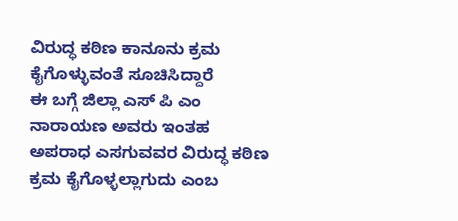ವಿರುದ್ಧ ಕಠಿಣ ಕಾನೂನು ಕ್ರಮ ಕೈಗೊಳ್ಳುವಂತೆ ಸೂಚಿಸಿದ್ದಾರೆ
ಈ ಬಗ್ಗೆ ಜಿಲ್ಲಾ ಎಸ್ ಪಿ ಎಂ ನಾರಾಯಣ ಅವರು ಇಂತಹ ಅಪರಾಧ ಎಸಗುವವರ ವಿರುದ್ಧ ಕಠಿಣ ಕ್ರಮ ಕೈಗೊಳ್ಳಲ್ಲಾಗುದು ಎಂಬ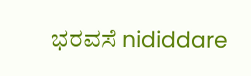ಭರವಸೆ nididdare